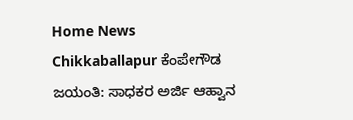Home News Chikkaballapur ಕೆಂಪೇಗೌಡ ಜಯಂತಿ: ಸಾಧಕರ ಅರ್ಜಿ ಆಹ್ವಾನ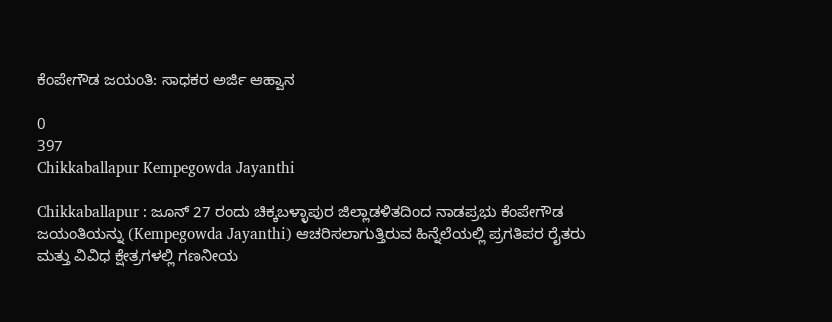ಕೆಂಪೇಗೌಡ ಜಯಂತಿ: ಸಾಧಕರ ಅರ್ಜಿ ಆಹ್ವಾನ

0
397
Chikkaballapur Kempegowda Jayanthi

Chikkaballapur : ಜೂನ್ 27 ರಂದು ಚಿಕ್ಕಬಳ್ಳಾಪುರ ಜಿಲ್ಲಾಡಳಿತದಿಂದ ನಾಡಪ್ರಭು ಕೆಂಪೇಗೌಡ ಜಯಂತಿಯನ್ನು (Kempegowda Jayanthi) ಆಚರಿಸಲಾಗುತ್ತಿರುವ ಹಿನ್ನೆಲೆಯಲ್ಲಿ ಪ್ರಗತಿಪರ ರೈತರು ಮತ್ತು ವಿವಿಧ ಕ್ಷೇತ್ರಗಳಲ್ಲಿ ಗಣನೀಯ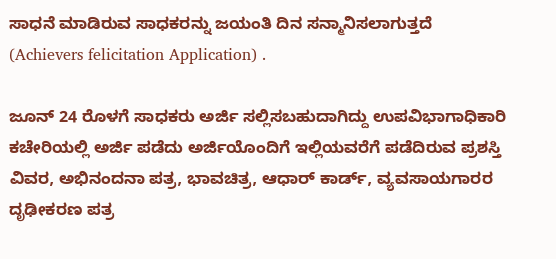ಸಾಧನೆ ಮಾಡಿರುವ ಸಾಧಕರನ್ನು ಜಯಂತಿ ದಿನ ಸನ್ಮಾನಿಸಲಾಗುತ್ತದೆ (Achievers felicitation Application) .

ಜೂನ್ 24 ರೊಳಗೆ ಸಾಧಕರು ಅರ್ಜಿ ಸಲ್ಲಿಸಬಹುದಾಗಿದ್ದು ಉಪವಿಭಾಗಾಧಿಕಾರಿ ಕಚೇರಿಯಲ್ಲಿ ಅರ್ಜಿ ಪಡೆದು ಅರ್ಜಿಯೊಂದಿಗೆ ಇಲ್ಲಿಯವರೆಗೆ ಪಡೆದಿರುವ ಪ್ರಶಸ್ತಿ ವಿವರ, ಅಭಿನಂದನಾ ಪತ್ರ, ಭಾವಚಿತ್ರ, ಆಧಾರ್ ಕಾರ್ಡ್, ವ್ಯವಸಾಯಗಾರರ ದೃಢೀಕರಣ ಪತ್ರ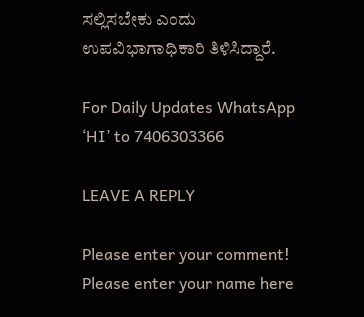ಸಲ್ಲಿಸಬೇಕು ಎಂದು ಉಪವಿಭಾಗಾಧಿಕಾರಿ ತಿಳಿಸಿದ್ದಾರೆ.

For Daily Updates WhatsApp ‘HI’ to 7406303366

LEAVE A REPLY

Please enter your comment!
Please enter your name here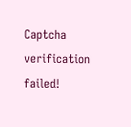Captcha verification failed!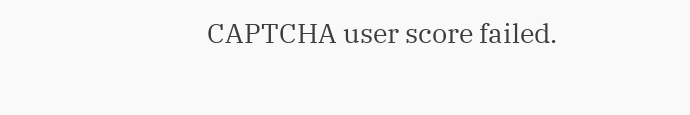CAPTCHA user score failed.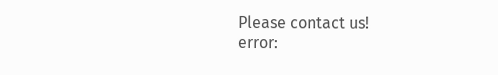Please contact us!
error: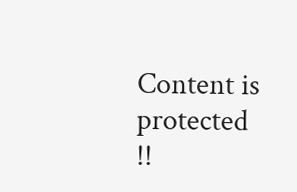Content is protected !!